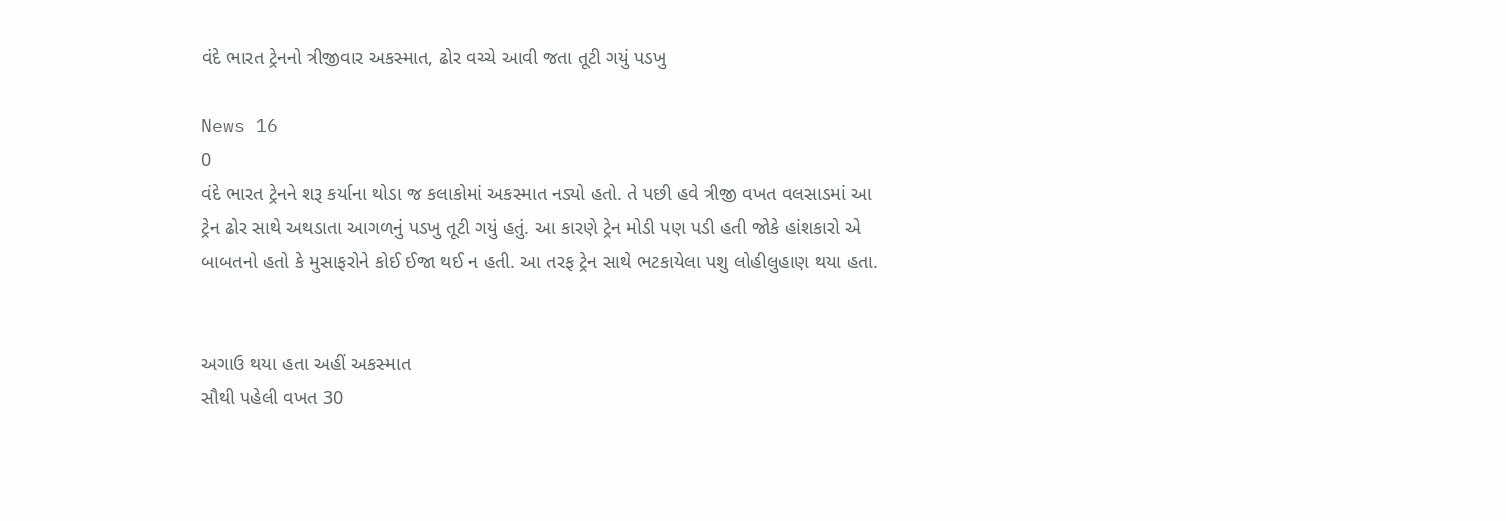વંદે ભારત ટ્રેનનો ત્રીજીવાર અકસ્માત, ઢોર વચ્ચે આવી જતા તૂટી ગયું પડખુ

News 16
0
વંદે ભારત ટ્રેનને શરૂ કર્યાના થોડા જ કલાકોમાં અકસ્માત નડ્યો હતો. તે પછી હવે ત્રીજી વખત વલસાડમાં આ ટ્રેન ઢોર સાથે અથડાતા આગળનું પડખુ તૂટી ગયું હતું. આ કારણે ટ્રેન મોડી પણ પડી હતી જોકે હાંશકારો એ બાબતનો હતો કે મુસાફરોને કોઈ ઈજા થઈ ન હતી. આ તરફ ટ્રેન સાથે ભટકાયેલા પશુ લોહીલુહાણ થયા હતા.


અગાઉ થયા હતા અહીં અકસ્માત
સૌથી પહેલી વખત 30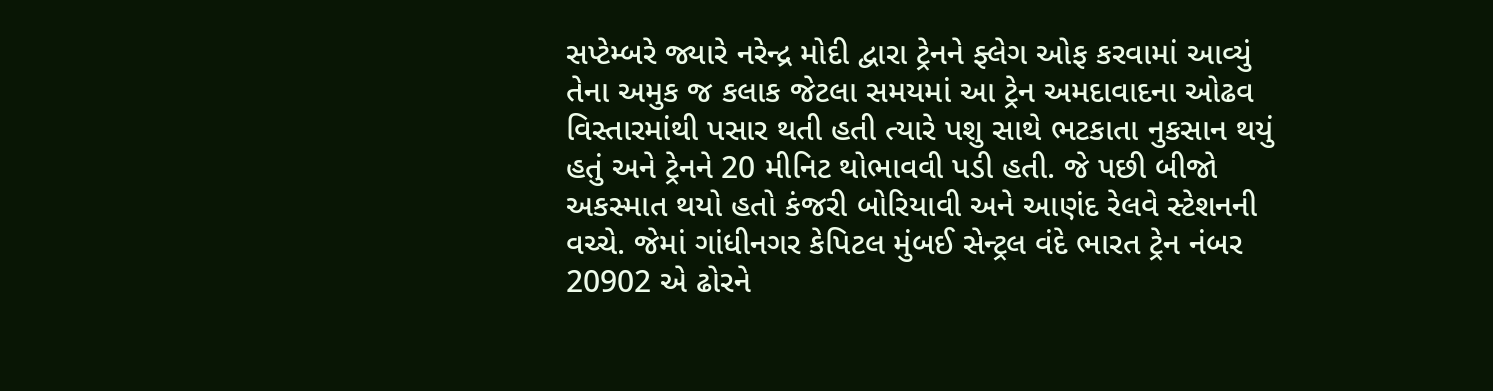સપ્ટેમ્બરે જ્યારે નરેન્દ્ર મોદી દ્વારા ટ્રેનને ફ્લેગ ઓફ કરવામાં આવ્યું તેના અમુક જ કલાક જેટલા સમયમાં આ ટ્રેન અમદાવાદના ઓઢવ વિસ્તારમાંથી પસાર થતી હતી ત્યારે પશુ સાથે ભટકાતા નુકસાન થયું હતું અને ટ્રેનને 20 મીનિટ થોભાવવી પડી હતી. જે પછી બીજો અકસ્માત થયો હતો કંજરી બોરિયાવી અને આણંદ રેલવે સ્ટેશનની વચ્ચે. જેમાં ગાંધીનગર કેપિટલ મુંબઈ સેન્ટ્રલ વંદે ભારત ટ્રેન નંબર 20902 એ ઢોરને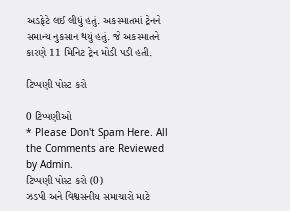અડફેટે લઈ લીધું હતું. અકસ્માતમાં ટ્રેનને સમાન્ય નુકસાન થયું હતું. જે અકસ્માતને કારણે 11 મિનિટ ટ્રેન મોડી પડી હતી.

ટિપ્પણી પોસ્ટ કરો

0 ટિપ્પણીઓ
* Please Don't Spam Here. All the Comments are Reviewed by Admin.
ટિપ્પણી પોસ્ટ કરો (0)
ઝડપી અને વિશ્વસનીય સમાચારો માટે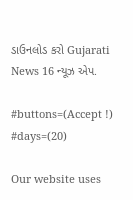ડાઉનલોડ કરો Gujarati News 16 ન્યૂઝ એપ.

#buttons=(Accept !) #days=(20)

Our website uses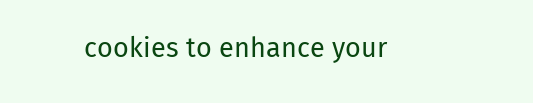cookies to enhance your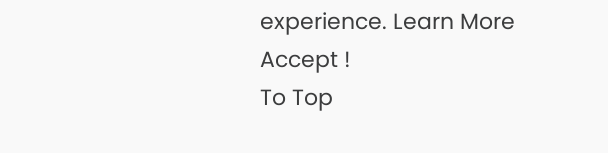experience. Learn More
Accept !
To Top